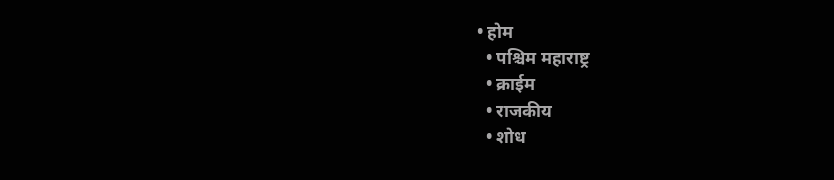• होम
  • पश्चिम महाराष्ट्र
  • क्राईम
  • राजकीय
  • शोध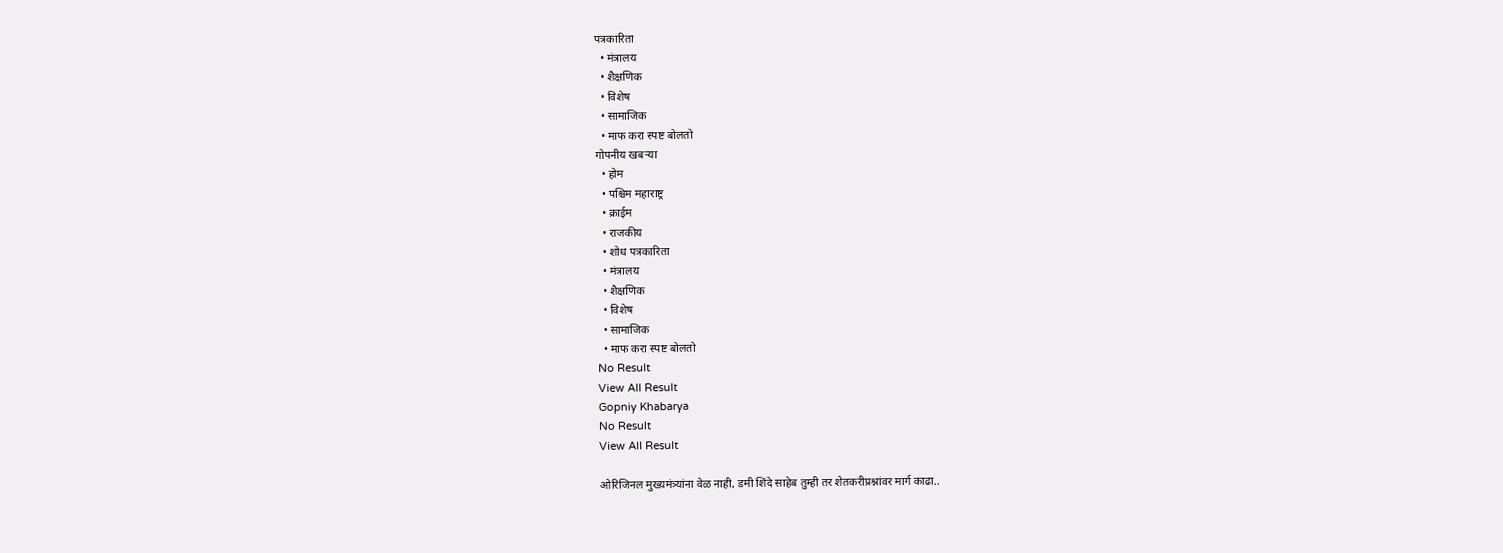पत्रकारिता
  • मंत्रालय
  • शैक्षणिक
  • विशेष
  • सामाजिक
  • माफ करा स्पष्ट बोलतो
गोपनीय खबऱ्या
  • होम
  • पश्चिम महाराष्ट्र
  • क्राईम
  • राजकीय
  • शोध पत्रकारिता
  • मंत्रालय
  • शैक्षणिक
  • विशेष
  • सामाजिक
  • माफ करा स्पष्ट बोलतो
No Result
View All Result
Gopniy Khabarya
No Result
View All Result

ओरिजिनल मुख्यमंत्र्यांना वेळ नाही, डमी शिंदे साहेब तुम्ही तर शेतकरीप्रश्नांवर मार्ग काढा..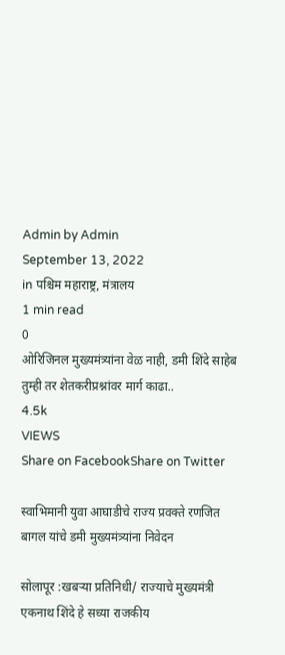Admin by Admin
September 13, 2022
in पश्चिम महाराष्ट्र, मंत्रालय
1 min read
0
ओरिजिनल मुख्यमंत्र्यांना वेळ नाही, डमी शिंदे साहेब तुम्ही तर शेतकरीप्रश्नांवर मार्ग काढा..
4.5k
VIEWS
Share on FacebookShare on Twitter

स्वाभिमानी युवा आघाडीचे राज्य प्रवक्ते रणजित बागल यांचे डमी मुख्यमंत्र्यांना निवेदन

सोलापूर :खबऱ्या प्रतिनिधी/ राज्याचे मुख्यमंत्री एकनाथ शिंदे हे सध्या राजकीय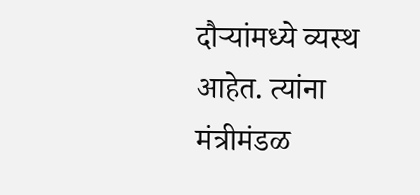दौर्‍यांमध्ये व्यस्थ आहेत. त्यांना मंत्रीमंडळ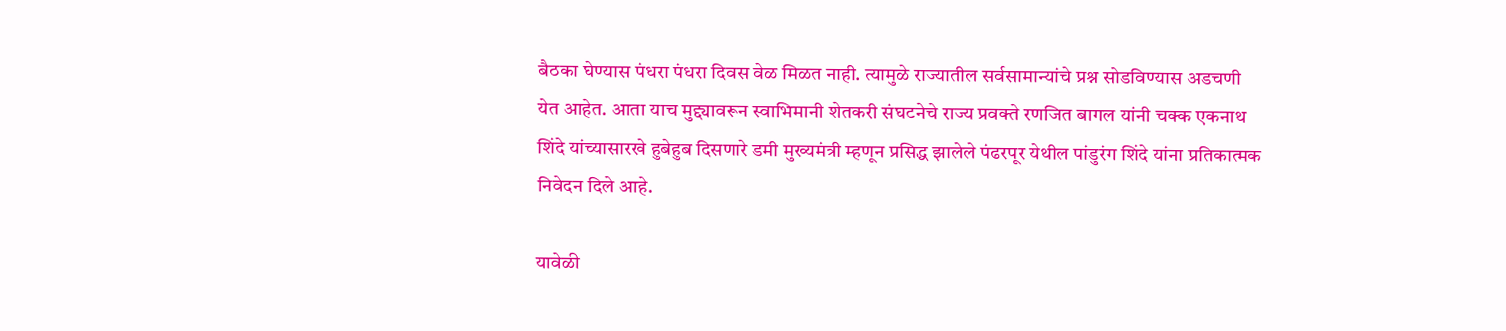बैठका घेण्यास पंधरा पंधरा दिवस वेळ मिळत नाही. त्यामुळे राज्यातील सर्वसामान्यांचे प्रश्न सोडविण्यास अडचणी येत आहेत. आता याच मुद्द्यावरून स्वाभिमानी शेतकरी संघटनेचे राज्य प्रवक्ते रणजित बागल यांनी चक्क एकनाथ शिंदे यांच्यासारखे हुबेहुब दिसणारे डमी मुख्यमंत्री म्हणून प्रसिद्ध झालेले पंढरपूर येथील पांडुरंग शिंदे यांना प्रतिकात्मक निवेदन दिले आहे.

यावेळी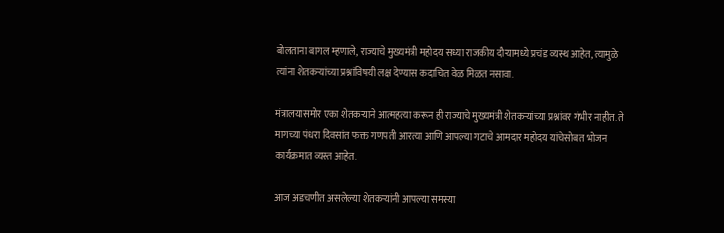बोलताना बागल म्हणाले, राज्याचे मुख्यमंत्री महोदय सध्या राजकीय दौर्‍यामध्ये प्रचंड व्यस्थ आहेत, त्यामुळे त्यांना शेतकर्‍यांच्या प्रश्नांविषयी लक्ष देण्यास कदाचित वेळ मिळत नसावा.

मंत्रालयासमोर एका शेतकऱ्याने आत्महत्या करून ही राज्याचे मुख्यमंत्री शेतकर्‍यांच्या प्रश्नांवर गंभीर नाहीत. ते मागच्या पंधरा दिवसांत फक्त गणपती आरत्या आणि आपल्या गटाचे आमदार महोदय यांचेसोबत भोजन कार्यक्रमात व्यस्त आहेत.

आज अडचणीत असलेल्या शेतकऱ्यांनी आपल्या समस्या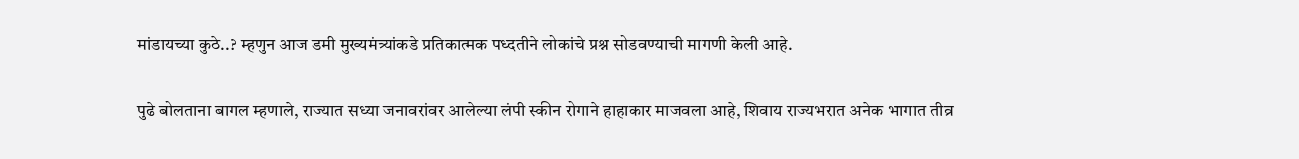मांडायच्या कुठे..? म्हणुन आज डमी मुख्यमंत्र्यांकडे प्रतिकात्मक पध्दतीने लोकांचे प्रश्न सोडवण्याची मागणी केली आहे.

पुढे बोलताना बागल म्हणाले, राज्यात सध्या जनावरांवर आलेल्या लंपी स्कीन रोगाने हाहाकार माजवला आहे, शिवाय राज्यभरात अनेक भागात तीव्र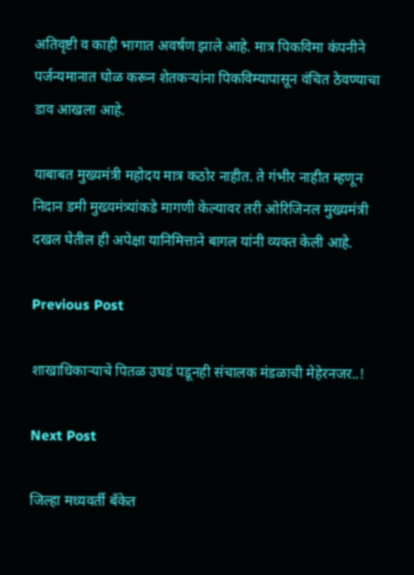अतिवृष्टी व काही भागात अवर्षण झाले आहे. मात्र पिकविमा कंपनीने पर्जन्यमानात घोळ करून शेतकर्‍यांना पिकविम्यापासून वंचित ठेवण्याचा डाव आखला आहे.

याबाबत मुख्यमंत्री महोदय मात्र कठोर नाहीत. ते गंभीर नाहीत म्हणून निदान डमी मुख्यमंत्र्यांकडे मागणी केल्यावर तरी ओरिजिनल मुख्यमंत्री दखल घेतील ही अपेक्षा यानिमित्ताने बागल यांनी व्यक्त केली आहे.

Previous Post

शाखाधिकाऱ्याचे पितळ उघडं पडूनही संचालक मंडळाची मेहेरनजर..!

Next Post

जिल्हा मध्यवर्ती बँकेत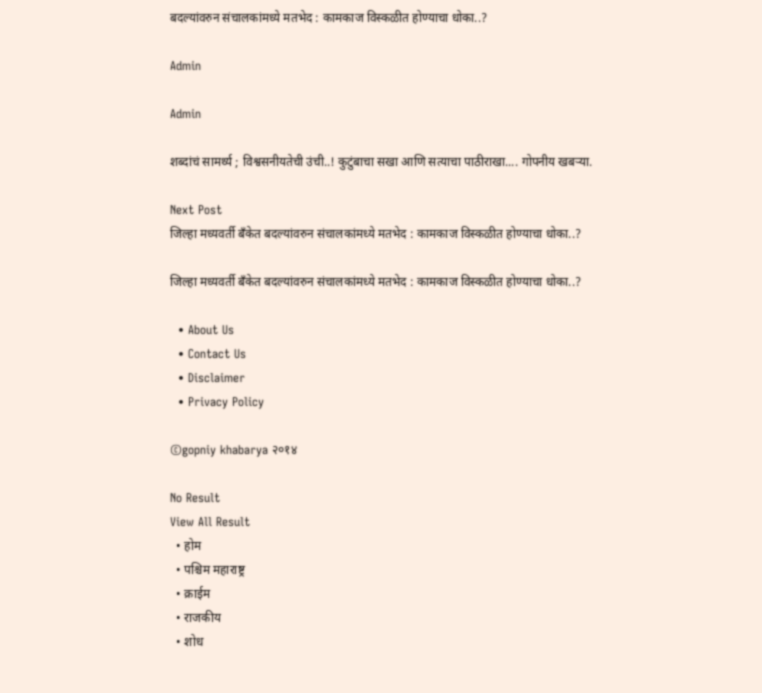बदल्यांवरुन संचालकांमध्ये मतभेद : कामकाज विस्कळीत होण्याचा धोका..?

Admin

Admin

शब्दांचं सामर्थ्य ; विश्वसनीयतेची उंची..! कुटुंबाचा सखा आणि सत्याचा पाठीराखा.... गोपनीय खबऱ्या.

Next Post
जिल्हा मध्यवर्ती बँकेत बदल्यांवरुन संचालकांमध्ये मतभेद : कामकाज विस्कळीत होण्याचा धोका..?

जिल्हा मध्यवर्ती बँकेत बदल्यांवरुन संचालकांमध्ये मतभेद : कामकाज विस्कळीत होण्याचा धोका..?

  • About Us
  • Contact Us
  • Disclaimer
  • Privacy Policy

©gopniy khabarya २०१४

No Result
View All Result
  • होम
  • पश्चिम महाराष्ट्र
  • क्राईम
  • राजकीय
  • शोध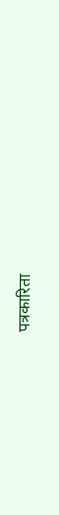पत्रकारिता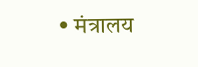• मंत्रालय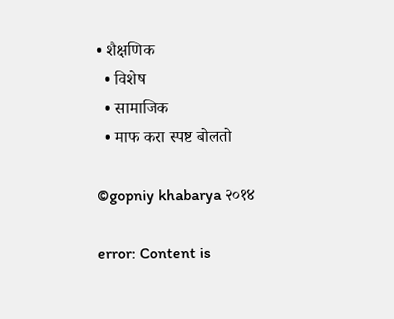• शैक्षणिक
  • विशेष
  • सामाजिक
  • माफ करा स्पष्ट बोलतो

©gopniy khabarya २०१४

error: Content is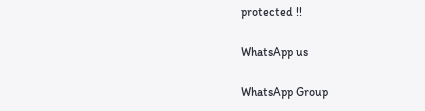protected !!

WhatsApp us

WhatsApp Group